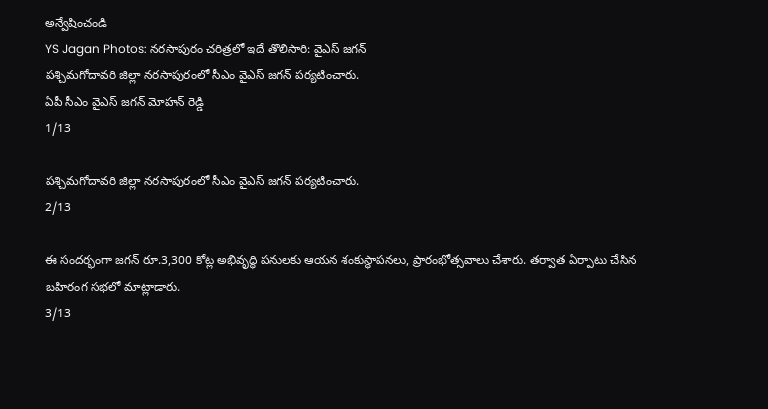అన్వేషించండి
YS Jagan Photos: నరసాపురం చరిత్రలో ఇదే తొలిసారి: వైఎస్ జగన్
పశ్చిమగోదావరి జిల్లా నరసాపురంలో సీఎం వైఎస్ జగన్ పర్యటించారు.
ఏపీ సీఎం వైఎస్ జగన్ మోహన్ రెడ్డి
1/13

పశ్చిమగోదావరి జిల్లా నరసాపురంలో సీఎం వైఎస్ జగన్ పర్యటించారు.
2/13

ఈ సందర్భంగా జగన్ రూ.3,300 కోట్ల అభివృద్ధి పనులకు ఆయన శంకుస్థాపనలు, ప్రారంభోత్సవాలు చేశారు. తర్వాత ఏర్పాటు చేసిన బహిరంగ సభలో మాట్లాడారు.
3/13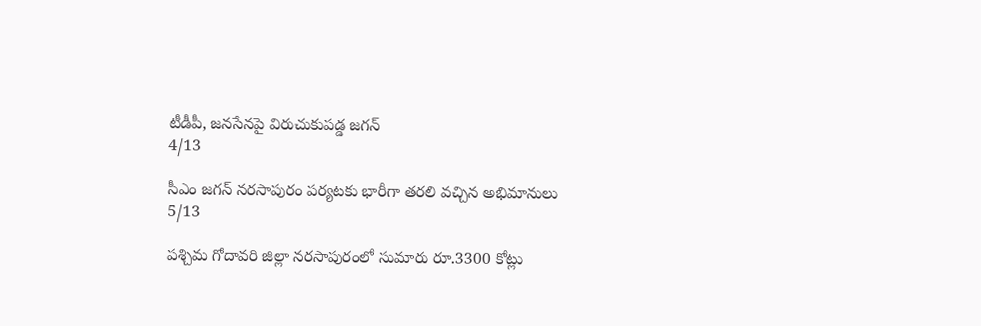టీడీపీ, జనసేనపై విరుచుకుపడ్డ జగన్
4/13

సీఎం జగన్ నరసాపురం పర్యటకు భారీగా తరలి వచ్చిన అభిమానులు
5/13

పశ్చిమ గోదావరి జిల్లా నరసాపురంలో సుమారు రూ.3300 కోట్లు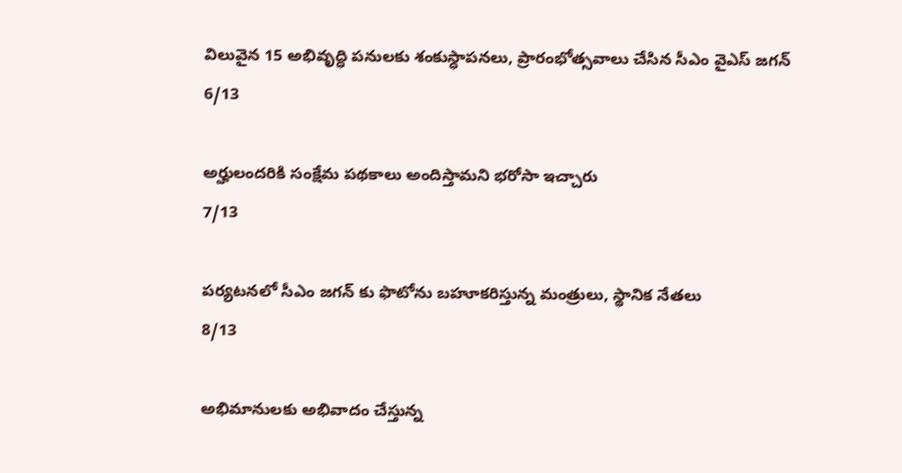విలువైన 15 అభివృద్ధి పనులకు శంకుస్ధాపనలు, ప్రారంభోత్సవాలు చేసిన సీఎం వైఎస్ జగన్
6/13

అర్హులందరికి సంక్షేమ పథకాలు అందిస్తామని భరోసా ఇచ్చారు
7/13

పర్యటనలో సీఎం జగన్ కు ఫొటోను బహూకరిస్తున్న మంత్రులు, స్థానిక నేతలు
8/13

అభిమానులకు అభివాదం చేస్తున్న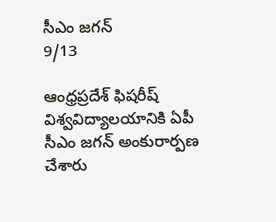సీఎం జగన్
9/13

ఆంధ్రప్రదేశ్ ఫిషరీష్ విశ్వవిద్యాలయానికి ఏపీ సీఎం జగన్ అంకురార్పణ చేశారు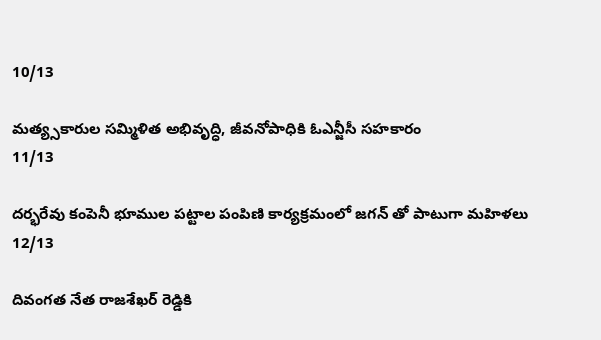10/13

మత్య్సకారుల సమ్మిళిత అభివృద్ధి, జీవనోపాధికి ఓఎన్జీసీ సహకారం
11/13

దర్భరేవు కంపెనీ భూముల పట్టాల పంపిణి కార్యక్రమంలో జగన్ తో పాటుగా మహిళలు
12/13

దివంగత నేత రాజశేఖర్ రెడ్డికి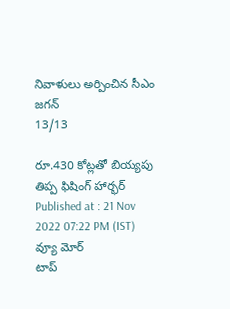నివాళులు అర్పించిన సీఎం జగన్
13/13

రూ.430 కోట్లతో బియ్యపు తిప్ప ఫిషింగ్ హార్భర్
Published at : 21 Nov 2022 07:22 PM (IST)
వ్యూ మోర్
టాప్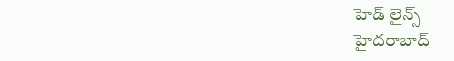హెడ్ లైన్స్
హైదరాబాద్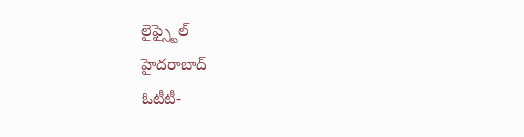లైఫ్స్టైల్
హైదరాబాద్
ఓటీటీ-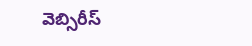వెబ్సిరీస్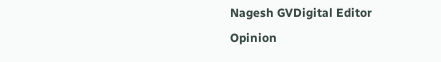Nagesh GVDigital Editor
Opinion